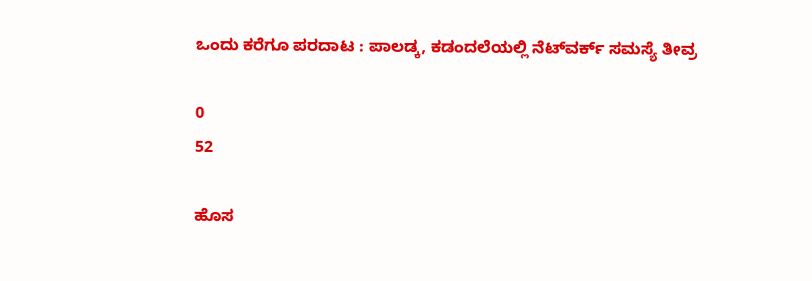ಒಂದು ಕರೆಗೂ ಪರದಾಟ : ಪಾಲಡ್ಕ, ಕಡಂದಲೆಯಲ್ಲಿ ನೆಟ್‌ವರ್ಕ್ ಸಮಸ್ಯೆ ತೀವ್ರ

0
52

ಹೊಸ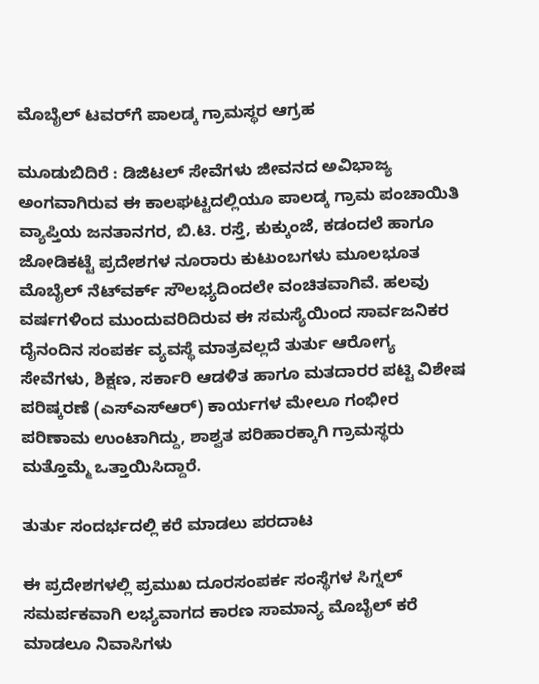ಮೊಬೈಲ್ ಟವರ್‌ಗೆ ಪಾಲಡ್ಕ ಗ್ರಾಮಸ್ಥರ ಆಗ್ರಹ

ಮೂಡುಬಿದಿರೆ : ಡಿಜಿಟಲ್ ಸೇವೆಗಳು ಜೀವನದ ಅವಿಭಾಜ್ಯ ಅಂಗವಾಗಿರುವ ಈ ಕಾಲಘಟ್ಟದಲ್ಲಿಯೂ ಪಾಲಡ್ಕ ಗ್ರಾಮ ಪಂಚಾಯಿತಿ ವ್ಯಾಪ್ತಿಯ ಜನತಾನಗರ, ಬಿ.ಟಿ. ರಸ್ತೆ, ಕುಕ್ಕುಂಜೆ, ಕಡಂದಲೆ ಹಾಗೂ ಜೋಡಿಕಟ್ಟೆ ಪ್ರದೇಶಗಳ ನೂರಾರು ಕುಟುಂಬಗಳು ಮೂಲಭೂತ ಮೊಬೈಲ್ ನೆಟ್‌ವರ್ಕ್ ಸೌಲಭ್ಯದಿಂದಲೇ ವಂಚಿತವಾಗಿವೆ. ಹಲವು ವರ್ಷಗಳಿಂದ ಮುಂದುವರಿದಿರುವ ಈ ಸಮಸ್ಯೆಯಿಂದ ಸಾರ್ವಜನಿಕರ ದೈನಂದಿನ ಸಂಪರ್ಕ ವ್ಯವಸ್ಥೆ ಮಾತ್ರವಲ್ಲದೆ ತುರ್ತು ಆರೋಗ್ಯ ಸೇವೆಗಳು, ಶಿಕ್ಷಣ, ಸರ್ಕಾರಿ ಆಡಳಿತ ಹಾಗೂ ಮತದಾರರ ಪಟ್ಟಿ ವಿಶೇಷ ಪರಿಷ್ಕರಣೆ (ಎಸ್‌ಎಸ್‌ಆರ್) ಕಾರ್ಯಗಳ ಮೇಲೂ ಗಂಭೀರ ಪರಿಣಾಮ ಉಂಟಾಗಿದ್ದು, ಶಾಶ್ವತ ಪರಿಹಾರಕ್ಕಾಗಿ ಗ್ರಾಮಸ್ಥರು ಮತ್ತೊಮ್ಮೆ ಒತ್ತಾಯಿಸಿದ್ದಾರೆ.

ತುರ್ತು ಸಂದರ್ಭದಲ್ಲಿ ಕರೆ ಮಾಡಲು ಪರದಾಟ

ಈ ಪ್ರದೇಶಗಳಲ್ಲಿ ಪ್ರಮುಖ ದೂರಸಂಪರ್ಕ ಸಂಸ್ಥೆಗಳ ಸಿಗ್ನಲ್ ಸಮರ್ಪಕವಾಗಿ ಲಭ್ಯವಾಗದ ಕಾರಣ ಸಾಮಾನ್ಯ ಮೊಬೈಲ್ ಕರೆ ಮಾಡಲೂ ನಿವಾಸಿಗಳು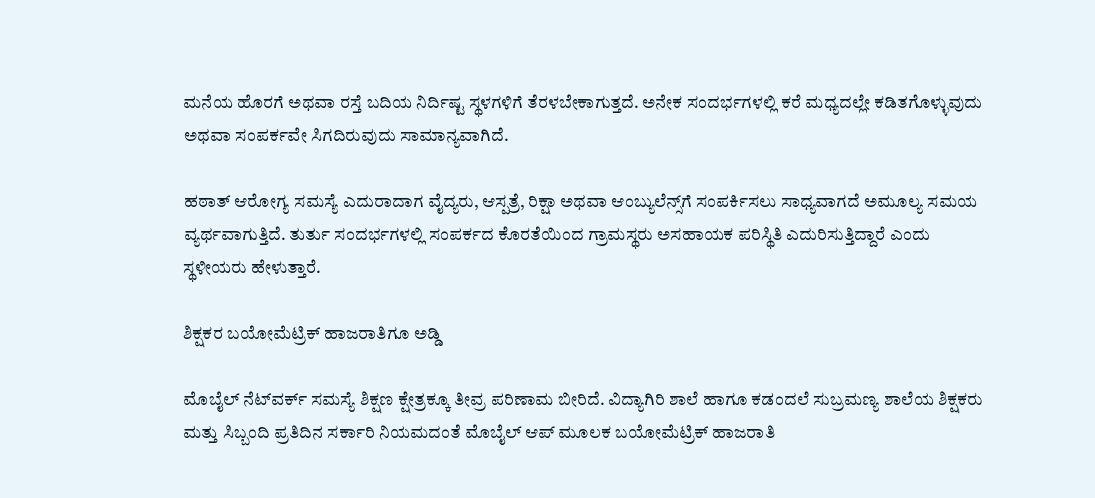ಮನೆಯ ಹೊರಗೆ ಅಥವಾ ರಸ್ತೆ ಬದಿಯ ನಿರ್ದಿಷ್ಟ ಸ್ಥಳಗಳಿಗೆ ತೆರಳಬೇಕಾಗುತ್ತದೆ. ಅನೇಕ ಸಂದರ್ಭಗಳಲ್ಲಿ ಕರೆ ಮಧ್ಯದಲ್ಲೇ ಕಡಿತಗೊಳ್ಳುವುದು ಅಥವಾ ಸಂಪರ್ಕವೇ ಸಿಗದಿರುವುದು ಸಾಮಾನ್ಯವಾಗಿದೆ.

ಹಠಾತ್ ಆರೋಗ್ಯ ಸಮಸ್ಯೆ ಎದುರಾದಾಗ ವೈದ್ಯರು, ಆಸ್ಪತ್ರೆ, ರಿಕ್ಷಾ ಅಥವಾ ಆಂಬ್ಯುಲೆನ್ಸ್‌ಗೆ ಸಂಪರ್ಕಿಸಲು ಸಾಧ್ಯವಾಗದೆ ಅಮೂಲ್ಯ ಸಮಯ ವ್ಯರ್ಥವಾಗುತ್ತಿದೆ. ತುರ್ತು ಸಂದರ್ಭಗಳಲ್ಲಿ ಸಂಪರ್ಕದ ಕೊರತೆಯಿಂದ ಗ್ರಾಮಸ್ಥರು ಅಸಹಾಯಕ ಪರಿಸ್ಥಿತಿ ಎದುರಿಸುತ್ತಿದ್ದಾರೆ ಎಂದು ಸ್ಥಳೀಯರು ಹೇಳುತ್ತಾರೆ.

ಶಿಕ್ಷಕರ ಬಯೋಮೆಟ್ರಿಕ್ ಹಾಜರಾತಿಗೂ ಅಡ್ಡಿ

ಮೊಬೈಲ್ ನೆಟ್‌ವರ್ಕ್ ಸಮಸ್ಯೆ ಶಿಕ್ಷಣ ಕ್ಷೇತ್ರಕ್ಕೂ ತೀವ್ರ ಪರಿಣಾಮ ಬೀರಿದೆ. ವಿದ್ಯಾಗಿರಿ ಶಾಲೆ ಹಾಗೂ ಕಡಂದಲೆ ಸುಬ್ರಮಣ್ಯ ಶಾಲೆಯ ಶಿಕ್ಷಕರು ಮತ್ತು ಸಿಬ್ಬಂದಿ ಪ್ರತಿದಿನ ಸರ್ಕಾರಿ ನಿಯಮದಂತೆ ಮೊಬೈಲ್ ಆಪ್ ಮೂಲಕ ಬಯೋಮೆಟ್ರಿಕ್ ಹಾಜರಾತಿ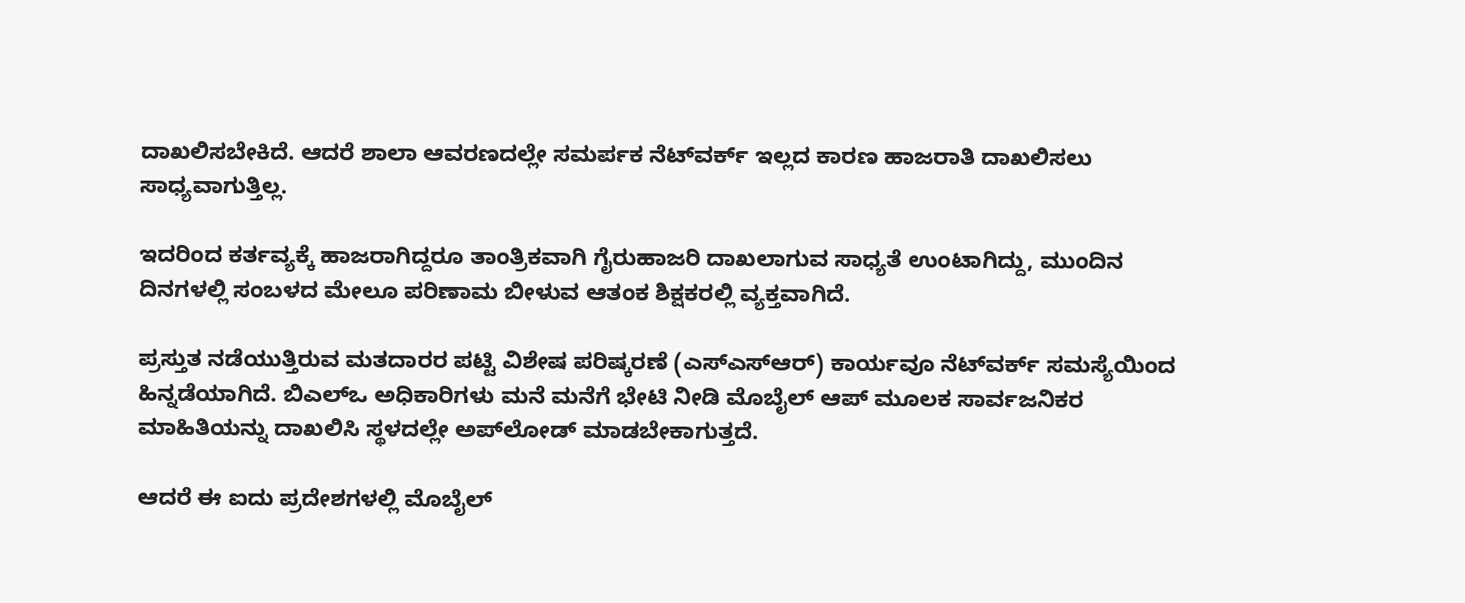ದಾಖಲಿಸಬೇಕಿದೆ. ಆದರೆ ಶಾಲಾ ಆವರಣದಲ್ಲೇ ಸಮರ್ಪಕ ನೆಟ್‌ವರ್ಕ್ ಇಲ್ಲದ ಕಾರಣ ಹಾಜರಾತಿ ದಾಖಲಿಸಲು ಸಾಧ್ಯವಾಗುತ್ತಿಲ್ಲ.

ಇದರಿಂದ ಕರ್ತವ್ಯಕ್ಕೆ ಹಾಜರಾಗಿದ್ದರೂ ತಾಂತ್ರಿಕವಾಗಿ ಗೈರುಹಾಜರಿ ದಾಖಲಾಗುವ ಸಾಧ್ಯತೆ ಉಂಟಾಗಿದ್ದು, ಮುಂದಿನ ದಿನಗಳಲ್ಲಿ ಸಂಬಳದ ಮೇಲೂ ಪರಿಣಾಮ ಬೀಳುವ ಆತಂಕ ಶಿಕ್ಷಕರಲ್ಲಿ ವ್ಯಕ್ತವಾಗಿದೆ.

ಪ್ರಸ್ತುತ ನಡೆಯುತ್ತಿರುವ ಮತದಾರರ ಪಟ್ಟಿ ವಿಶೇಷ ಪರಿಷ್ಕರಣೆ (ಎಸ್‌ಎಸ್‌ಆರ್) ಕಾರ್ಯವೂ ನೆಟ್‌ವರ್ಕ್ ಸಮಸ್ಯೆಯಿಂದ ಹಿನ್ನಡೆಯಾಗಿದೆ. ಬಿಎಲ್‌ಒ ಅಧಿಕಾರಿಗಳು ಮನೆ ಮನೆಗೆ ಭೇಟಿ ನೀಡಿ ಮೊಬೈಲ್ ಆಪ್ ಮೂಲಕ ಸಾರ್ವಜನಿಕರ ಮಾಹಿತಿಯನ್ನು ದಾಖಲಿಸಿ ಸ್ಥಳದಲ್ಲೇ ಅಪ್‌ಲೋಡ್ ಮಾಡಬೇಕಾಗುತ್ತದೆ.

ಆದರೆ ಈ ಐದು ಪ್ರದೇಶಗಳಲ್ಲಿ ಮೊಬೈಲ್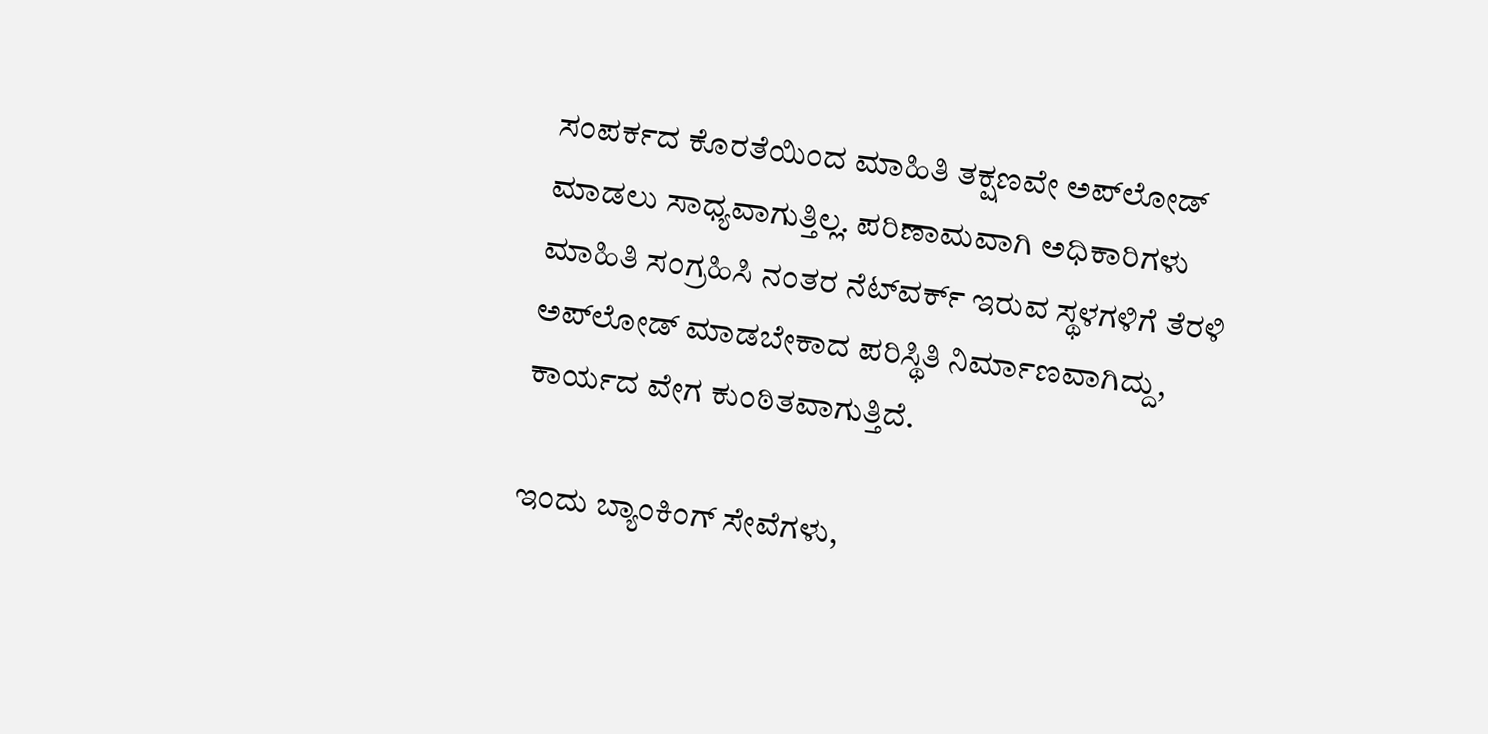ಸಂಪರ್ಕದ ಕೊರತೆಯಿಂದ ಮಾಹಿತಿ ತಕ್ಷಣವೇ ಅಪ್‌ಲೋಡ್ ಮಾಡಲು ಸಾಧ್ಯವಾಗುತ್ತಿಲ್ಲ. ಪರಿಣಾಮವಾಗಿ ಅಧಿಕಾರಿಗಳು ಮಾಹಿತಿ ಸಂಗ್ರಹಿಸಿ ನಂತರ ನೆಟ್‌ವರ್ಕ್ ಇರುವ ಸ್ಥಳಗಳಿಗೆ ತೆರಳಿ ಅಪ್‌ಲೋಡ್ ಮಾಡಬೇಕಾದ ಪರಿಸ್ಥಿತಿ ನಿರ್ಮಾಣವಾಗಿದ್ದು, ಕಾರ್ಯದ ವೇಗ ಕುಂಠಿತವಾಗುತ್ತಿದೆ.

ಇಂದು ಬ್ಯಾಂಕಿಂಗ್ ಸೇವೆಗಳು,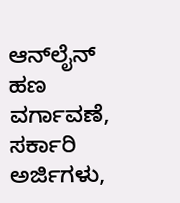ಆನ್‌ಲೈನ್ ಹಣ ವರ್ಗಾವಣೆ, ಸರ್ಕಾರಿ ಅರ್ಜಿಗಳು,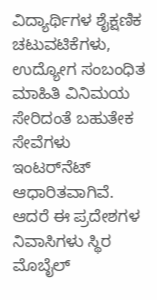ವಿದ್ಯಾರ್ಥಿಗಳ ಶೈಕ್ಷಣಿಕ ಚಟುವಟಿಕೆಗಳು, ಉದ್ಯೋಗ ಸಂಬಂಧಿತ ಮಾಹಿತಿ ವಿನಿಮಯ ಸೇರಿದಂತೆ ಬಹುತೇಕ ಸೇವೆಗಳು ಇಂಟರ್‌ನೆಟ್ ಆಧಾರಿತವಾಗಿವೆ. ಆದರೆ ಈ ಪ್ರದೇಶಗಳ ನಿವಾಸಿಗಳು ಸ್ಥಿರ ಮೊಬೈಲ್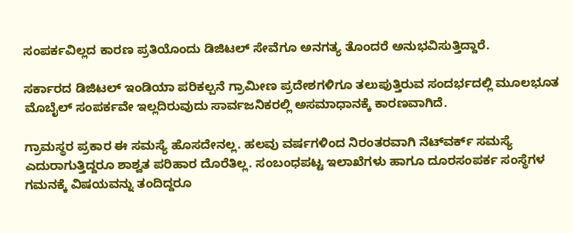ಸಂಪರ್ಕವಿಲ್ಲದ ಕಾರಣ ಪ್ರತಿಯೊಂದು ಡಿಜಿಟಲ್ ಸೇವೆಗೂ ಅನಗತ್ಯ ತೊಂದರೆ ಅನುಭವಿಸುತ್ತಿದ್ದಾರೆ.

ಸರ್ಕಾರದ ಡಿಜಿಟಲ್ ಇಂಡಿಯಾ ಪರಿಕಲ್ಪನೆ ಗ್ರಾಮೀಣ ಪ್ರದೇಶಗಳಿಗೂ ತಲುಪುತ್ತಿರುವ ಸಂದರ್ಭದಲ್ಲಿ ಮೂಲಭೂತ ಮೊಬೈಲ್ ಸಂಪರ್ಕವೇ ಇಲ್ಲದಿರುವುದು ಸಾರ್ವಜನಿಕರಲ್ಲಿ ಅಸಮಾಧಾನಕ್ಕೆ ಕಾರಣವಾಗಿದೆ.

ಗ್ರಾಮಸ್ಥರ ಪ್ರಕಾರ ಈ ಸಮಸ್ಯೆ ಹೊಸದೇನಲ್ಲ. ಹಲವು ವರ್ಷಗಳಿಂದ ನಿರಂತರವಾಗಿ ನೆಟ್‌ವರ್ಕ್ ಸಮಸ್ಯೆ ಎದುರಾಗುತ್ತಿದ್ದರೂ ಶಾಶ್ವತ ಪರಿಹಾರ ದೊರೆತಿಲ್ಲ. ಸಂಬಂಧಪಟ್ಟ ಇಲಾಖೆಗಳು ಹಾಗೂ ದೂರಸಂಪರ್ಕ ಸಂಸ್ಥೆಗಳ ಗಮನಕ್ಕೆ ವಿಷಯವನ್ನು ತಂದಿದ್ದರೂ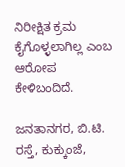ನಿರೀಕ್ಷಿತ ಕ್ರಮ ಕೈಗೊಳ್ಳಲಾಗಿಲ್ಲ ಎಂಬ ಆರೋಪ ಕೇಳಿಬಂದಿದೆ.

ಜನತಾನಗರ, ಬಿ.ಟಿ. ರಸ್ತೆ, ಕುಕ್ಕುಂಜೆ,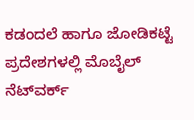ಕಡಂದಲೆ ಹಾಗೂ ಜೋಡಿಕಟ್ಟೆ ಪ್ರದೇಶಗಳಲ್ಲಿ ಮೊಬೈಲ್ ನೆಟ್‌ವರ್ಕ್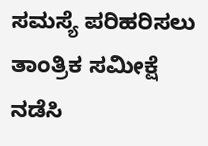ಸಮಸ್ಯೆ ಪರಿಹರಿಸಲು ತಾಂತ್ರಿಕ ಸಮೀಕ್ಷೆ ನಡೆಸಿ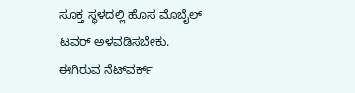ಸೂಕ್ತ ಸ್ಥಳದಲ್ಲಿ ಹೊಸ ಮೊಬೈಲ್ ಟವರ್ ಅಳವಡಿಸಬೇಕು. ಈಗಿರುವ ನೆಟ್‌ವರ್ಕ್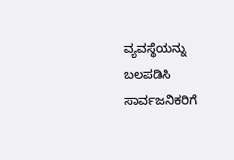ವ್ಯವಸ್ಥೆಯನ್ನು ಬಲಪಡಿಸಿ ಸಾರ್ವಜನಿಕರಿಗೆ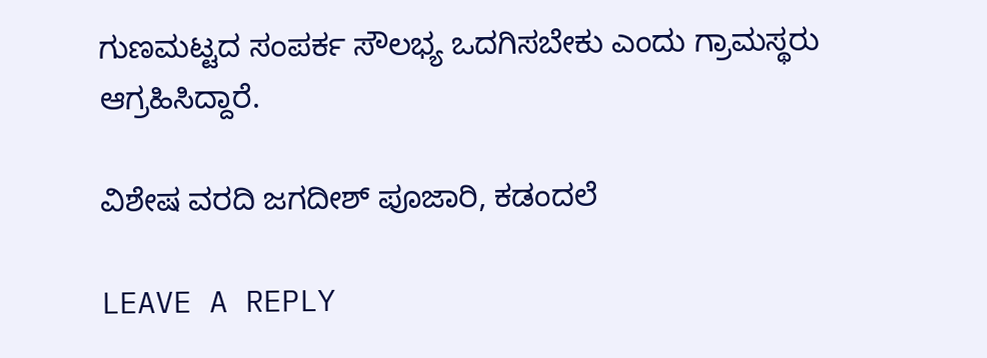ಗುಣಮಟ್ಟದ ಸಂಪರ್ಕ ಸೌಲಭ್ಯ ಒದಗಿಸಬೇಕು ಎಂದು ಗ್ರಾಮಸ್ಥರು ಆಗ್ರಹಿಸಿದ್ದಾರೆ.

ವಿಶೇಷ ವರದಿ ಜಗದೀಶ್ ಪೂಜಾರಿ, ಕಡಂದಲೆ

LEAVE A REPLY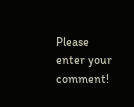Please enter your comment!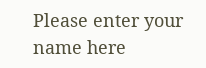Please enter your name here